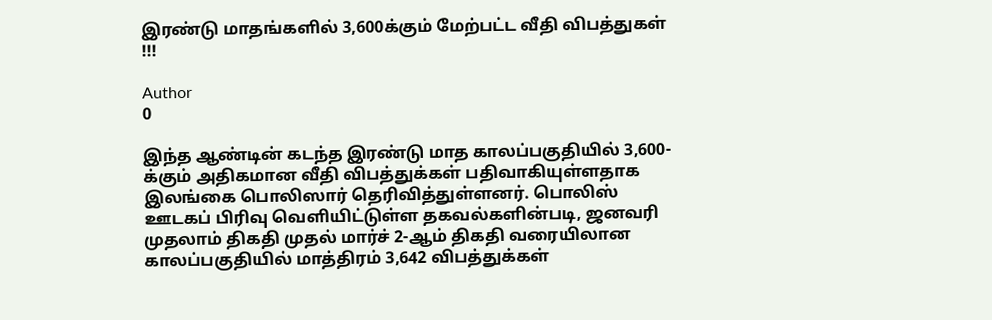இரண்டு மாதங்களில் 3,600க்கும் மேற்பட்ட வீதி விபத்துகள் !!!

Author
0

இந்த ஆண்டின் கடந்த இரண்டு மாத காலப்பகுதியில் 3,600-க்கும் அதிகமான வீதி விபத்துக்கள் பதிவாகியுள்ளதாக இலங்கை பொலிஸார் தெரிவித்துள்ளனர். பொலிஸ் ஊடகப் பிரிவு வெளியிட்டுள்ள தகவல்களின்படி, ஜனவரி முதலாம் திகதி முதல் மார்ச் 2-ஆம் திகதி வரையிலான காலப்பகுதியில் மாத்திரம் 3,642 விபத்துக்கள்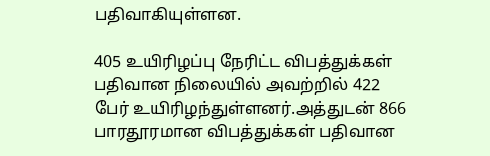பதிவாகியுள்ளன.

405 உயிரிழப்பு நேரிட்ட விபத்துக்கள் பதிவான நிலையில் அவற்றில் 422 பேர் உயிரிழந்துள்ளனர்.அத்துடன் 866 பாரதூரமான விபத்துக்கள் பதிவான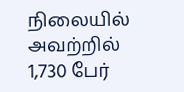நிலையில் அவற்றில் 1,730 பேர்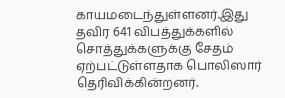காயமடைந்துள்ளனர்.இது தவிர 641 விபத்துக்களில் சொத்துக்களுக்கு சேதம் ஏற்பட்டுள்ளதாக பொலிஸார் தெரிவிக்கின்றனர்.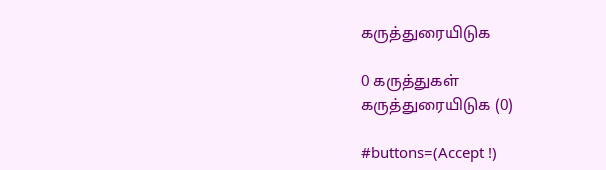கருத்துரையிடுக

0 கருத்துகள்
கருத்துரையிடுக (0)

#buttons=(Accept !)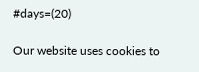#days=(20)

Our website uses cookies to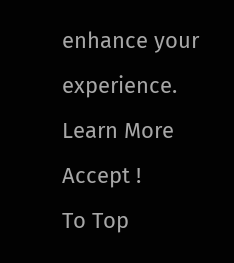enhance your experience. Learn More
Accept !
To Top